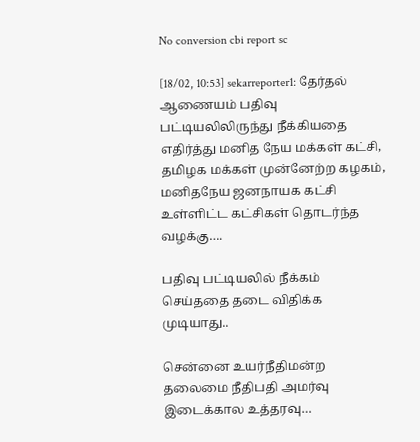No conversion cbi report sc

[18/02, 10:53] sekarreporter1: தேர்தல் ஆணையம் பதிவு பட்டியலிலிருந்து நீக்கியதை எதிர்த்து மனித நேய மக்கள் கட்சி, தமிழக மக்கள் முன்னேற்ற கழகம், மனிதநேய ஜனநாயக கட்சி உள்ளிட்ட கட்சிகள் தொடர்ந்த வழக்கு….

பதிவு பட்டியலில் நீக்கம் செய்ததை தடை விதிக்க முடியாது..

சென்னை உயர்நீதிமன்ற தலைமை நீதிபதி அமர்வு இடைக்கால உத்தரவு…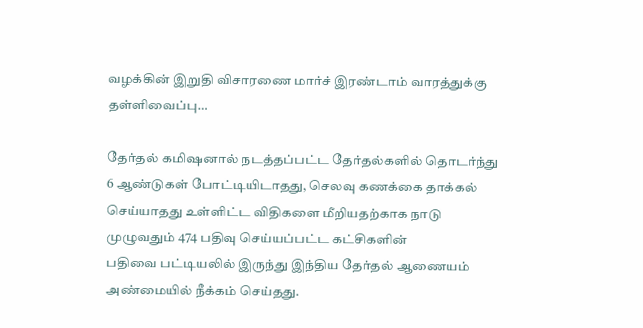வழக்கின் இறுதி விசாரணை மார்ச் இரண்டாம் வாரத்துக்கு தள்ளிவைப்பு…

தேர்தல் கமிஷனால் நடத்தப்பட்ட தேர்தல்களில் தொடர்ந்து 6 ஆண்டுகள் போட்டியிடாதது, செலவு கணக்கை தாக்கல் செய்யாதது உள்ளிட்ட விதிகளை மீறியதற்காக நாடு முழுவதும் 474 பதிவு செய்யப்பட்ட கட்சிகளின்
பதிவை பட்டியலில் இருந்து இந்திய தேர்தல் ஆணையம் அண்மையில் நீக்கம் செய்தது.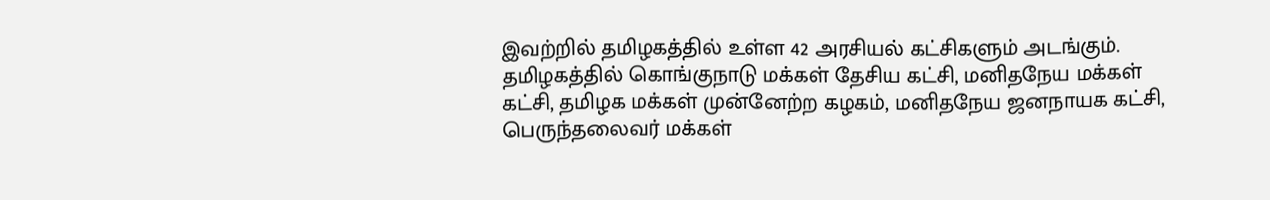இவற்றில் தமிழகத்தில் உள்ள 42 அரசியல் கட்சிகளும் அடங்கும்.
தமிழகத்தில் கொங்குநாடு மக்கள் தேசிய கட்சி, மனிதநேய மக்கள் கட்சி, தமிழக மக்கள் முன்னேற்ற கழகம், மனிதநேய ஜனநாயக கட்சி, பெருந்தலைவர் மக்கள்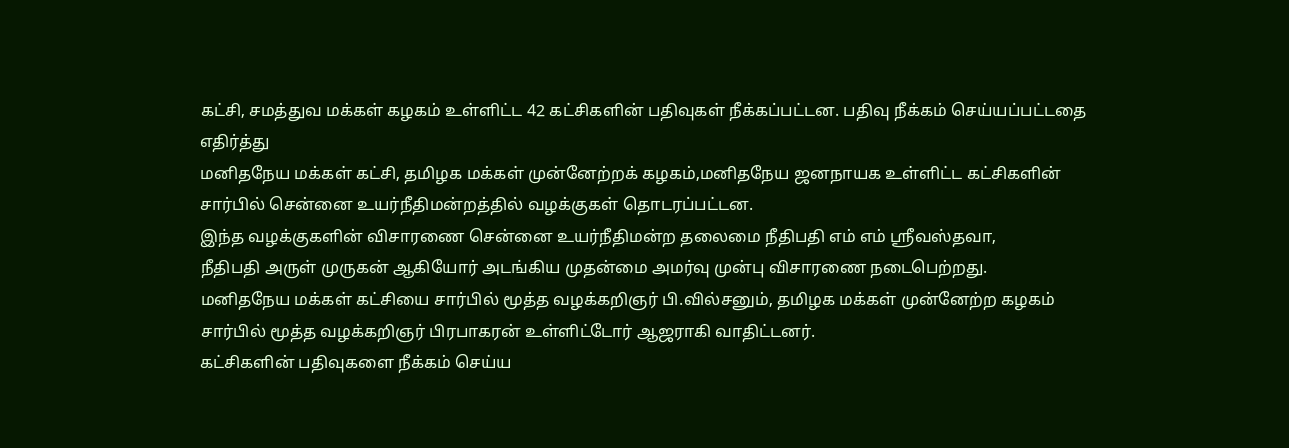கட்சி, சமத்துவ மக்கள் கழகம் உள்ளிட்ட 42 கட்சிகளின் பதிவுகள் நீக்கப்பட்டன. பதிவு நீக்கம் செய்யப்பட்டதை எதிர்த்து
மனிதநேய மக்கள் கட்சி, தமிழக மக்கள் முன்னேற்றக் கழகம்,மனிதநேய ஜனநாயக உள்ளிட்ட கட்சிகளின் சார்பில் சென்னை உயர்நீதிமன்றத்தில் வழக்குகள் தொடரப்பட்டன.
இந்த வழக்குகளின் விசாரணை சென்னை உயர்நீதிமன்ற தலைமை நீதிபதி எம் எம் ஸ்ரீவஸ்தவா,
நீதிபதி அருள் முருகன் ஆகியோர் அடங்கிய முதன்மை அமர்வு முன்பு விசாரணை நடைபெற்றது.
மனிதநேய மக்கள் கட்சியை சார்பில் மூத்த வழக்கறிஞர் பி.வில்சனும், தமிழக மக்கள் முன்னேற்ற கழகம் சார்பில் மூத்த வழக்கறிஞர் பிரபாகரன் உள்ளிட்டோர் ஆஜராகி வாதிட்டனர்.
கட்சிகளின் பதிவுகளை நீக்கம் செய்ய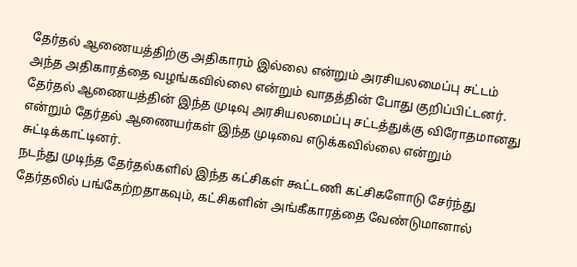தேர்தல் ஆணையத்திற்கு அதிகாரம் இல்லை என்றும் அரசியலமைப்பு சட்டம் அந்த அதிகாரத்தை வழங்கவில்லை என்றும் வாதத்தின் போது குறிப்பிட்டனர். தேர்தல் ஆணையத்தின் இந்த முடிவு அரசியலமைப்பு சட்டத்துக்கு விரோதமானது என்றும் தேர்தல் ஆணையர்கள் இந்த முடிவை எடுக்கவில்லை என்றும் சுட்டிக்காட்டினர்.
நடந்து முடிந்த தேர்தல்களில் இந்த கட்சிகள் கூட்டணி கட்சிகளோடு சேர்ந்து தேர்தலில் பங்கேற்றதாகவும், கட்சிகளின் அங்கீகாரத்தை வேண்டுமானால்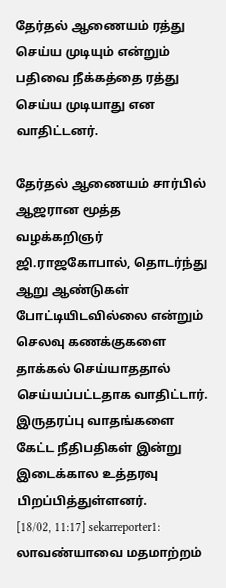தேர்தல் ஆணையம் ரத்து செய்ய முடியும் என்றும் பதிவை நீக்கத்தை ரத்து செய்ய முடியாது என வாதிட்டனர்.

தேர்தல் ஆணையம் சார்பில் ஆஜரான மூத்த வழக்கறிஞர் ஜி.ராஜகோபால், தொடர்ந்து ஆறு ஆண்டுகள் போட்டியிடவில்லை என்றும் செலவு கணக்குகளை தாக்கல் செய்யாததால்
செய்யப்பட்டதாக வாதிட்டார்.
இருதரப்பு வாதங்களை கேட்ட நீதிபதிகள் இன்று இடைக்கால உத்தரவு பிறப்பித்துள்ளனர்.
[18/02, 11:17] sekarreporter1: லாவண்யாவை மதமாற்றம்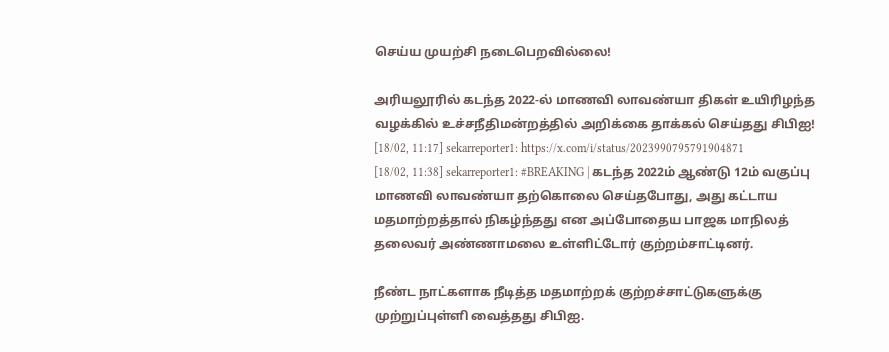செய்ய முயற்சி நடைபெறவில்லை!

அரியலூரில் கடந்த 2022-ல் மாணவி லாவண்யா திகள் உயிரிழந்த வழக்கில் உச்சநீதிமன்றத்தில் அறிக்கை தாக்கல் செய்தது சிபிஐ!
[18/02, 11:17] sekarreporter1: https://x.com/i/status/2023990795791904871
[18/02, 11:38] sekarreporter1: #BREAKING | கடந்த 2022ம் ஆண்டு 12ம் வகுப்பு மாணவி லாவண்யா தற்கொலை செய்தபோது, அது கட்டாய மதமாற்றத்தால் நிகழ்ந்தது என அப்போதைய பாஜக மாநிலத் தலைவர் அண்ணாமலை உள்ளிட்டோர் குற்றம்சாட்டினர்.

நீண்ட நாட்களாக நீடித்த மதமாற்றக் குற்றச்சாட்டுகளுக்கு முற்றுப்புள்ளி வைத்தது சிபிஐ.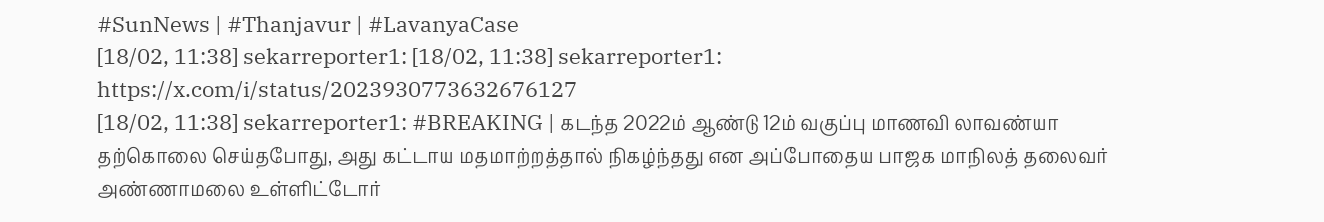#SunNews | #Thanjavur | #LavanyaCase
[18/02, 11:38] sekarreporter1: [18/02, 11:38] sekarreporter1: https://x.com/i/status/2023930773632676127
[18/02, 11:38] sekarreporter1: #BREAKING | கடந்த 2022ம் ஆண்டு 12ம் வகுப்பு மாணவி லாவண்யா தற்கொலை செய்தபோது, அது கட்டாய மதமாற்றத்தால் நிகழ்ந்தது என அப்போதைய பாஜக மாநிலத் தலைவர் அண்ணாமலை உள்ளிட்டோர்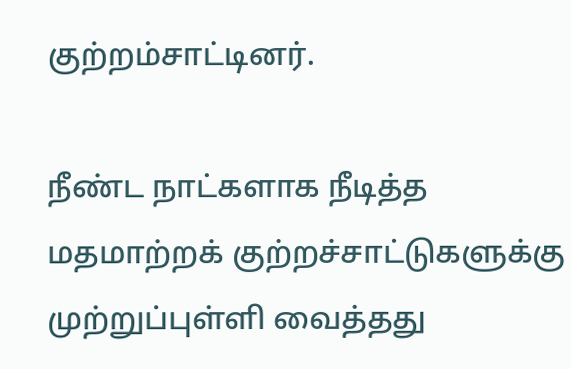குற்றம்சாட்டினர்.

நீண்ட நாட்களாக நீடித்த மதமாற்றக் குற்றச்சாட்டுகளுக்கு முற்றுப்புள்ளி வைத்தது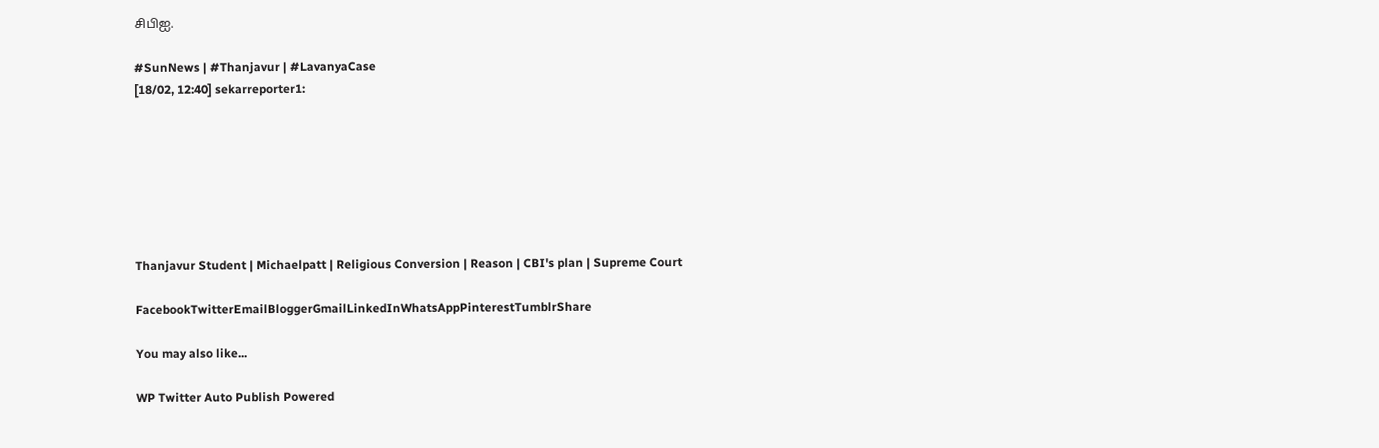சிபிஐ.

#SunNews | #Thanjavur | #LavanyaCase
[18/02, 12:40] sekarreporter1:







Thanjavur Student | Michaelpatt | Religious Conversion | Reason | CBI's plan | Supreme Court

FacebookTwitterEmailBloggerGmailLinkedInWhatsAppPinterestTumblrShare

You may also like...

WP Twitter Auto Publish Powered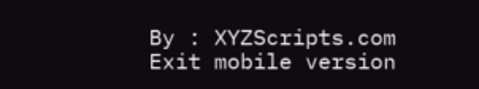By : XYZScripts.com
Exit mobile version